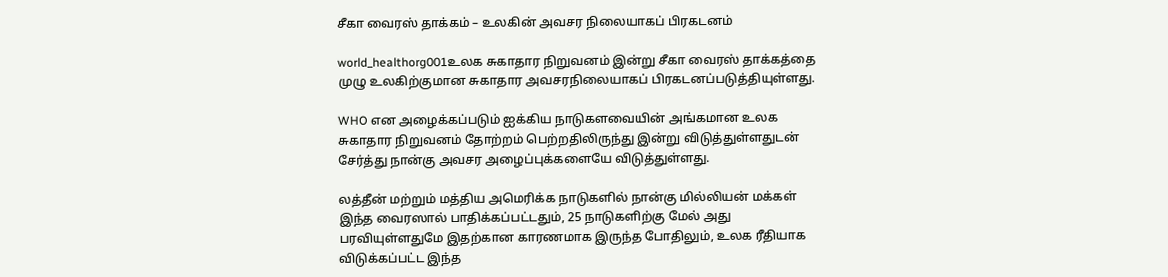சீகா வைரஸ் தாக்கம் – உலகின் அவசர நிலையாகப் பிரகடனம்

world_healthorg001உலக சுகாதார நிறுவனம் இன்று சீகா வைரஸ் தாக்கத்தை முழு உலகிற்குமான சுகாதார அவசரநிலையாகப் பிரகடனப்படுத்தியுள்ளது.

WHO என அழைக்கப்படும் ஐக்கிய நாடுகளவையின் அங்கமான உலக சுகாதார நிறுவனம் தோற்றம் பெற்றதிலிருந்து இன்று விடுத்துள்ளதுடன் சேர்த்து நான்கு அவசர அழைப்புக்களையே விடுத்துள்ளது.

லத்தீன் மற்றும் மத்திய அமெரிக்க நாடுகளில் நான்கு மில்லியன் மக்கள் இந்த வைரஸால் பாதிக்கப்பட்டதும், 25 நாடுகளிற்கு மேல் அது பரவியுள்ளதுமே இதற்கான காரணமாக இருந்த போதிலும், உலக ரீதியாக விடுக்கப்பட்ட இந்த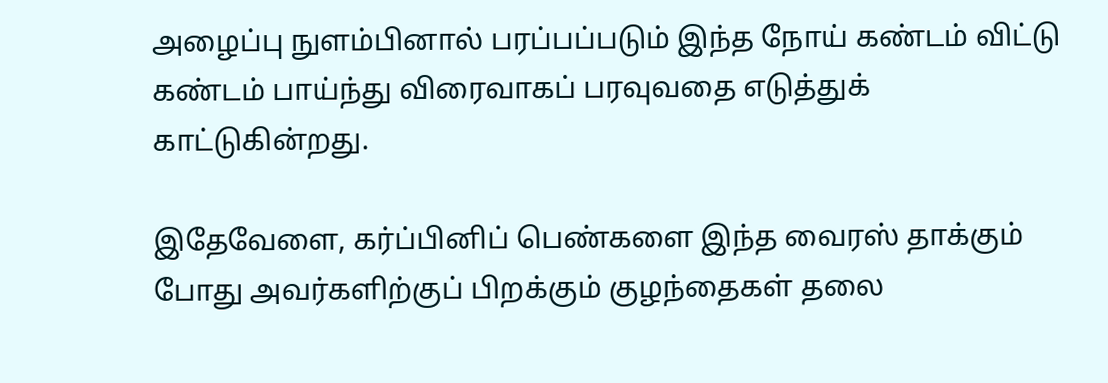அழைப்பு நுளம்பினால் பரப்பப்படும் இந்த நோய் கண்டம் விட்டு கண்டம் பாய்ந்து விரைவாகப் பரவுவதை எடுத்துக் காட்டுகின்றது.

இதேவேளை, கர்ப்பினிப் பெண்களை இந்த வைரஸ் தாக்கும் போது அவர்களிற்குப் பிறக்கும் குழந்தைகள் தலை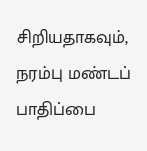சிறியதாகவும், நரம்பு மண்டப் பாதிப்பை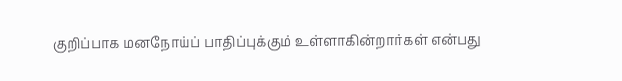குறிப்பாக மனநோய்ப் பாதிப்புக்கும் உள்ளாகின்றார்கள் என்பது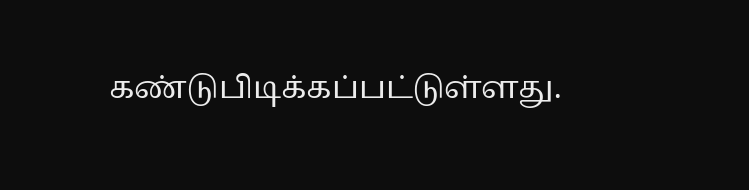கண்டுபிடிக்கப்பட்டுள்ளது.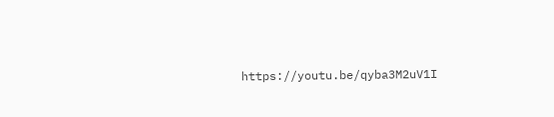https://youtu.be/qyba3M2uV1I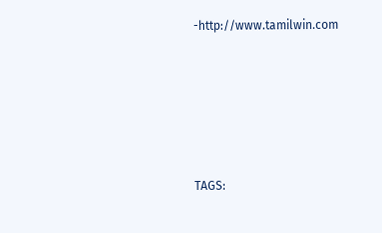-http://www.tamilwin.com





TAGS: